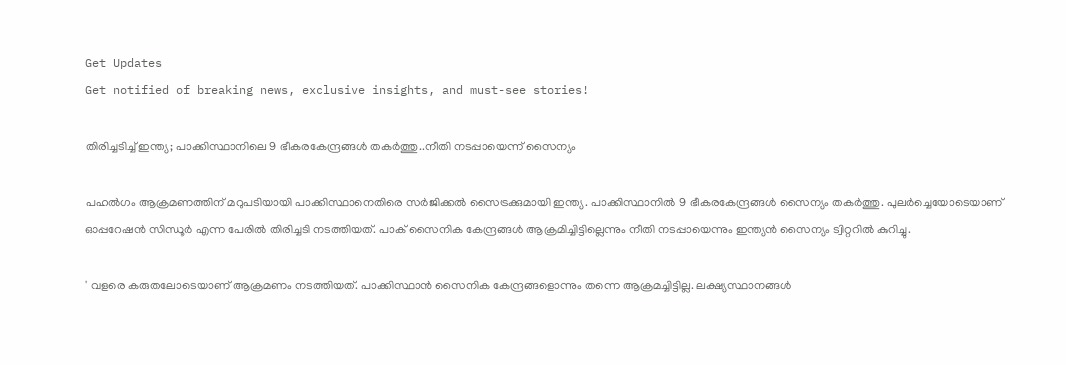Get Updates
Get notified of breaking news, exclusive insights, and must-see stories!

തിരിച്ചടിച്ച് ഇന്ത്യ; പാക്കിസ്ഥാനിലെ 9 ഭീകരകേന്ദ്രങ്ങൾ തകർത്തു..നീതി നടപ്പായെന്ന് സൈന്യം

പഹൽഗം ആക്രമണത്തിന് മറുപടിയായി പാക്കിസ്ഥാനെതിരെ സർജിക്കൽ സൈട്രക്കുമായി ഇന്ത്യ. പാക്കിസ്ഥാനിൽ 9 ഭീകരകേന്ദ്രങ്ങൾ സൈന്യം തകർത്തു. പുലർച്ചെയോടെയാണ് ഓപ്പറേഷൻ സിന്ധൂർ എന്ന പേരിൽ തിരിച്ചടി നടത്തിയത്. പാക് സൈനിക കേന്ദ്രങ്ങൾ ആക്രമിച്ചിട്ടില്ലെന്നും നീതി നടപ്പായെന്നും ഇന്ത്യൻ സൈന്യം ട്വിറ്ററിൽ കുറിച്ചു.

' വളരെ കരുതലോടെയാണ് ആക്രമണം നടത്തിയത്. പാക്കിസ്ഥാൻ സൈനിക കേന്ദ്രങ്ങളൊന്നും തന്നെ ആക്രമച്ചിട്ടില്ല. ലക്ഷ്യസ്ഥാനങ്ങൾ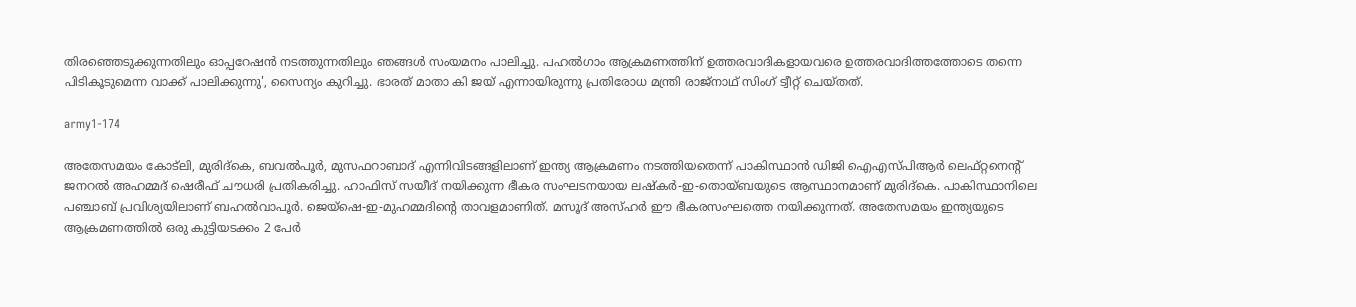തിരഞ്ഞെടുക്കുന്നതിലും ഓപ്പറേഷൻ നടത്തുന്നതിലും ഞങ്ങൾ സംയമനം പാലിച്ചു. പഹൽഗാം ആക്രമണത്തിന് ഉത്തരവാദികളായവരെ ഉത്തരവാദിത്തത്തോടെ തന്നെ പിടികൂടുമെന്ന വാക്ക് പാലിക്കുന്നു', സൈന്യം കുറിച്ചു. ഭാരത് മാതാ കി ജയ് എന്നായിരുന്നു പ്രതിരോധ മന്ത്രി രാജ്നാഥ് സിംഗ് ട്വീറ്റ് ചെയ്തത്.

army1-174

അതേസമയം കോട്ലി, മുരിദ്കെ, ബവൽപൂർ, മുസഫറാബാദ് എന്നിവിടങ്ങളിലാണ് ഇന്ത്യ ആക്രമണം നടത്തിയതെന്ന് പാകിസ്ഥാൻ ഡിജി ഐഎസ്പിആർ ലെഫ്റ്റനെന്റ് ജനറൽ അഹമ്മദ് ഷെരീഫ് ചൗധരി പ്രതികരിച്ചു. ഹാഫിസ് സയീദ് നയിക്കുന്ന ഭീകര സംഘടനയായ ലഷ്‌കർ-ഇ-തൊയ്ബയുടെ ആസ്ഥാനമാണ് മുരിദ്കെ. പാകിസ്ഥാനിലെ പഞ്ചാബ് പ്രവിശ്യയിലാണ് ബഹൽവാപൂർ. ജെയ്‌ഷെ-ഇ-മുഹമ്മദിന്റെ താവളമാണിത്. മസൂദ് അസ്ഹർ ഈ ഭീകരസംഘത്തെ നയിക്കുന്നത്. അതേസമയം ഇന്ത്യയുടെ ആക്രമണത്തിൽ ഒരു കുട്ടിയടക്കം 2 പേർ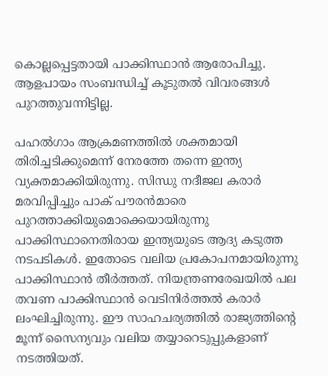കൊല്ലപ്പെട്ടതായി പാക്കിസ്ഥാൻ ആരോപിച്ചു. ആളപായം സംബന്ധിച്ച് കൂടുതൽ വിവരങ്ങൾ പുറത്തുവന്നിട്ടില്ല.

പഹൽഗാം ആക്രമണത്തിൽ ശക്തമായി തിരിച്ചടിക്കുമെന്ന് നേരത്തേ തന്നെ ഇന്ത്യ വ്യക്തമാക്കിയിരുന്നു. സിന്ധു നദീജല കരാർ മരവിപ്പിച്ചും പാക് പൗരൻമാരെ പുറത്താക്കിയുമൊക്കെയായിരുന്നു പാക്കിസ്ഥാനെതിരായ ഇന്ത്യയുടെ ആദ്യ കടുത്ത നടപടികൾ. ഇതോടെ വലിയ പ്രകോപനമായിരുന്നു പാക്കിസ്ഥാൻ തീർത്തത്. നിയന്ത്രണരേഖയിൽ പല തവണ പാക്കിസ്ഥാൻ വെടിനിർത്തൽ കരാർ ലംഘിച്ചിരുന്നു. ഈ സാഹചര്യത്തിൽ രാജ്യത്തിന്റെ മൂന്ന് സൈന്യവും വലിയ തയ്യാറെടുപ്പുകളാണ് നടത്തിയത്.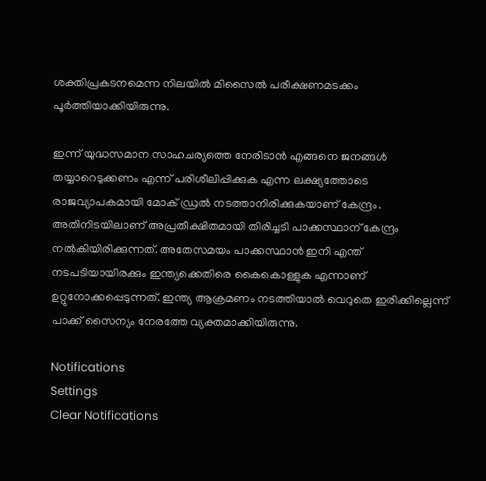ശക്തിപ്രകടനമെന്ന നിലയിൽ മിസൈൽ പരീക്ഷണമടക്കം പൂർത്തിയാക്കിയിരുന്നു.

ഇന്ന് യുദ്ധസമാന സാഹചര്യത്തെ നേരിടാൻ എങ്ങനെ ജനങ്ങൾ തയ്യാറെടുക്കണം എന്ന് പരിശീലിപ്പിക്കുക എന്ന ലക്ഷ്യത്തോടെ രാജവ്യാപകമായി മോക് ഡ്രൽ നടത്താനിരിക്കുകയാണ് കേന്ദ്രം. അതിനിടയിലാണ് അപ്രതീക്ഷിതമായി തിരിച്ചടി പാക്കസ്ഥാന് കേന്ദ്രം നൽകിയിരിക്കുന്നത്. അതേസമയം പാക്കസ്ഥാൻ ഇനി എന്ത് നടപടിയായിരക്കും ഇന്ത്യക്കെതിരെ കൈകൊള്ളുക എന്നാണ് ഉറ്റുനോക്കപ്പെടുന്നത്. ഇന്ത്യ ആക്രമണം നടത്തിയാൽ വെറുതെ ഇരിക്കില്ലെന്ന് പാക്ക് സൈന്യം നേരത്തേ വ്യക്തമാക്കിയിരുന്നു.

Notifications
Settings
Clear Notifications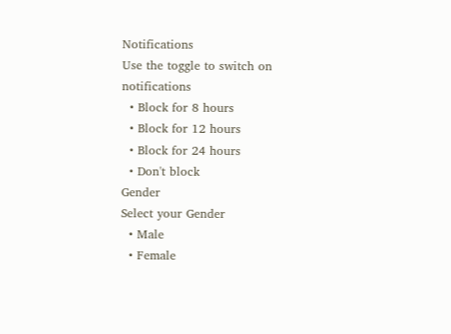Notifications
Use the toggle to switch on notifications
  • Block for 8 hours
  • Block for 12 hours
  • Block for 24 hours
  • Don't block
Gender
Select your Gender
  • Male
  • Female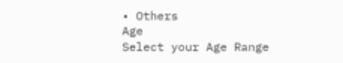• Others
Age
Select your Age Range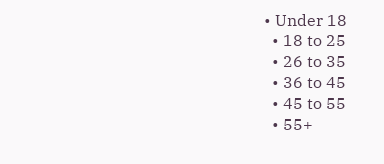• Under 18
  • 18 to 25
  • 26 to 35
  • 36 to 45
  • 45 to 55
  • 55+